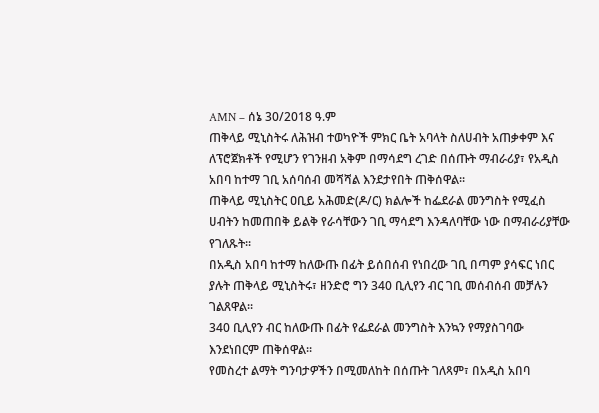AMN – ሰኔ 30/2018 ዓ.ም
ጠቅላይ ሚኒስትሩ ለሕዝብ ተወካዮች ምክር ቤት አባላት ስለሀብት አጠቃቀም እና ለፕሮጀክቶች የሚሆን የገንዘብ አቅም በማሳደግ ረገድ በሰጡት ማብራሪያ፣ የአዲስ አበባ ከተማ ገቢ አሰባሰብ መሻሻል እንደታየበት ጠቅሰዋል፡፡
ጠቅላይ ሚኒስትር ዐቢይ አሕመድ(ዶ/ር) ክልሎች ከፌደራል መንግስት የሚፈስ ሀብትን ከመጠበቅ ይልቅ የራሳቸውን ገቢ ማሳደግ እንዳለባቸው ነው በማብራሪያቸው የገለጹት፡፡
በአዲስ አበባ ከተማ ከለውጡ በፊት ይሰበሰብ የነበረው ገቢ በጣም ያሳፍር ነበር ያሉት ጠቅላይ ሚኒስትሩ፣ ዘንድሮ ግን 340 ቢሊየን ብር ገቢ መሰብሰብ መቻሉን ገልጸዋል፡፡
340 ቢሊየን ብር ከለውጡ በፊት የፌደራል መንግስት እንኳን የማያስገባው እንደነበርም ጠቅሰዋል፡፡
የመስረተ ልማት ግንባታዎችን በሚመለከት በሰጡት ገለጻም፣ በአዲስ አበባ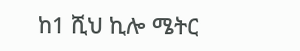ከ1 ሺህ ኪሎ ሜትር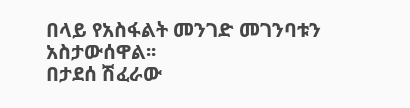በላይ የአስፋልት መንገድ መገንባቱን አስታውሰዋል፡፡
በታደሰ ሽፈራው